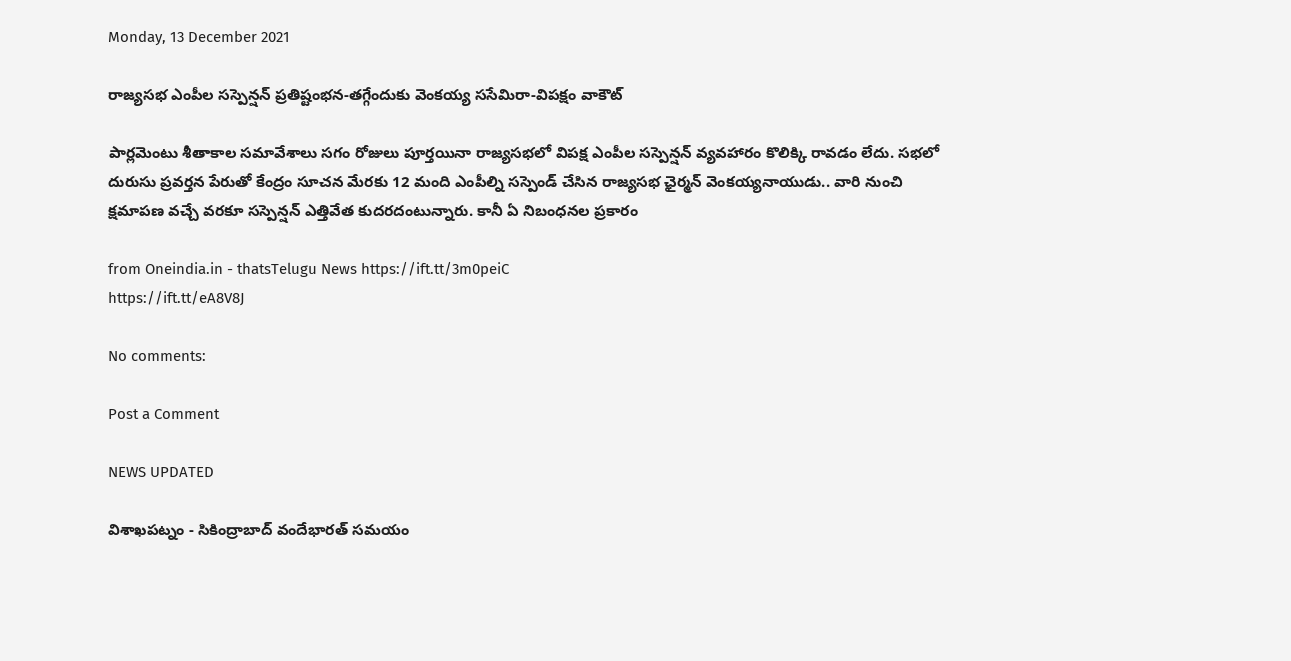Monday, 13 December 2021

రాజ్యసభ ఎంపీల సస్పెన్షన్ ప్రతిష్టంభన-తగ్గేందుకు వెంకయ్య ససేమిరా-విపక్షం వాకౌట్

పార్లమెంటు శీతాకాల సమావేశాలు సగం రోజులు పూర్తయినా రాజ్యసభలో విపక్ష ఎంపీల సస్పెన్షన్ వ్యవహారం కొలిక్కి రావడం లేదు. సభలో దురుసు ప్రవర్తన పేరుతో కేంద్రం సూచన మేరకు 12 మంది ఎంపీల్ని సస్పెండ్ చేసిన రాజ్యసభ ఛైర్మన్ వెంకయ్యనాయుడు.. వారి నుంచి క్షమాపణ వచ్చే వరకూ సస్పెన్షన్ ఎత్తివేత కుదరదంటున్నారు. కానీ ఏ నిబంధనల ప్రకారం

from Oneindia.in - thatsTelugu News https://ift.tt/3m0peiC
https://ift.tt/eA8V8J

No comments:

Post a Comment

NEWS UPDATED

విశాఖపట్నం - సికింద్రాబాద్ వందేభారత్ సమయం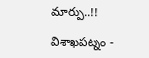మార్పు..!!

విశాఖపట్నం -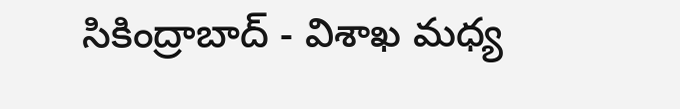సికింద్రాబాద్ - విశాఖ మధ్య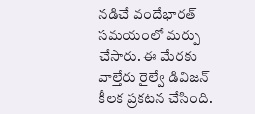నడిచే వందేభారత్ సమయంలో మర్పు చేసారు. ఈ మేరకు వాల్తేరు రైల్వే డివిజన్ కీలక ప్రకటన చేసింది.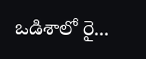ఒడిశాలో రై...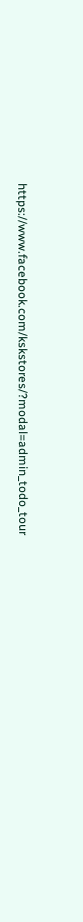https://www.facebook.com/kskstores/?modal=admin_todo_tour